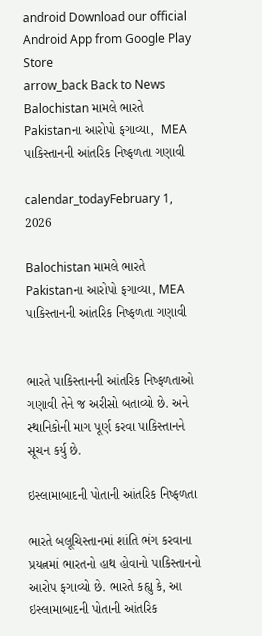android Download our official Android App from Google Play Store
arrow_back Back to News
Balochistan મામલે ભારતે Pakistanના આરોપો ફગાવ્યા,  MEA પાકિસ્તાનની આંતરિક નિષ્ફળતા ગણાવી

calendar_todayFebruary 1, 2026

Balochistan મામલે ભારતે Pakistanના આરોપો ફગાવ્યા, MEA પાકિસ્તાનની આંતરિક નિષ્ફળતા ગણાવી


ભારતે પાકિસ્તાનની આંતરિક નિષ્ફળતાઓ ગણાવી તેને જ અરીસો બતાવ્યો છે. અને સ્થાનિકોની માગ પૂર્ણ કરવા પાકિસ્તાનને સૂચન કર્યુ છે.

ઇસ્લામાબાદની પોતાની આંતરિક નિષ્ફળતા

ભારતે બલૂચિસ્તાનમાં શાંતિ ભંગ કરવાના પ્રયત્નમાં ભારતનો હાથ હોવાનો પાકિસ્તાનનો આરોપ ફગાવ્યો છે. ભારતે કહ્યુ કે, આ ઇસ્લામાબાદની પોતાની આંતરિક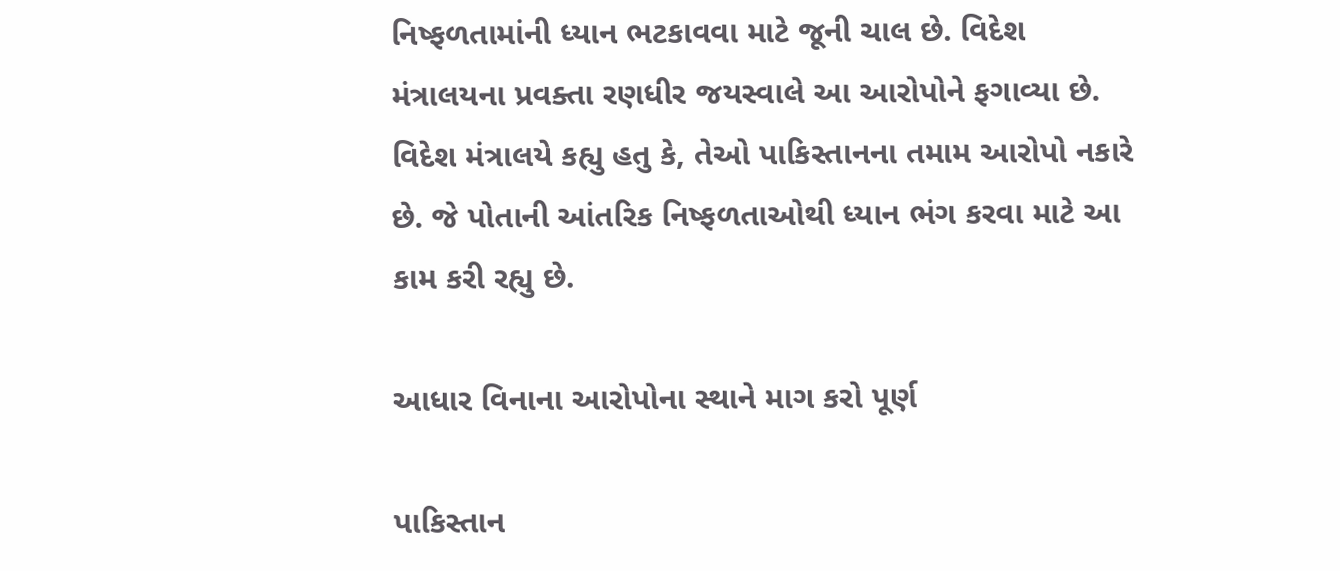નિષ્ફળતામાંની ધ્યાન ભટકાવવા માટે જૂની ચાલ છે. વિદેશ મંત્રાલયના પ્રવક્તા રણધીર જયસ્વાલે આ આરોપોને ફગાવ્યા છે. વિદેશ મંત્રાલયે કહ્યુ હતુ કે, તેઓ પાકિસ્તાનના તમામ આરોપો નકારે છે. જે પોતાની આંતરિક નિષ્ફળતાઓથી ધ્યાન ભંગ કરવા માટે આ કામ કરી રહ્યુ છે.

આધાર વિનાના આરોપોના સ્થાને માગ કરો પૂર્ણ

પાકિસ્તાન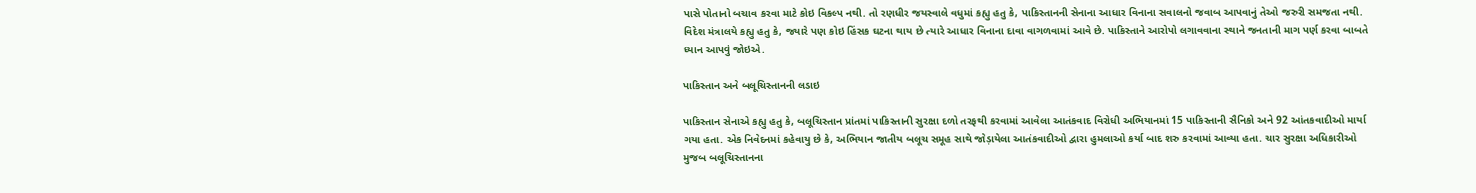પાસે પોતાનો બચાવ કરવા માટે કોઇ વિકલ્પ નથી. તો રણધીર જયસ્વાલે વધુમાં કહ્યુ હતુ કે, પાકિસ્તાનની સેનાના આધાર વિનાના સવાલનો જવાબ આપવાનું તેઓ જરુરી સમજતા નથી. વિદેશ મંત્રાલયે કહ્યુ હતુ કે, જ્યારે પણ કોઇ હિંસક ઘટના થાય છે ત્યારે આધાર વિનાના દાવા વાગળવામાં આવે છે. પાકિસ્તાને આરોપો લગાવવાના સ્થાને જનતાની માગ પર્ણ કરવા બાબતે ધ્યાન આપવું જોઇએ.

પાકિસ્તાન અને બલૂચિસ્તાનની લડાઇ

પાકિસ્તાન સેનાએ કહ્યુ હતુ કે, બલૂચિસ્તાન પ્રાંતમાં પાકિસ્તાની સુરક્ષા દળો તરફથી કરવામાં આવેલા આતંકવાદ વિરોધી અભિયાનમાં 15 પાકિસ્તાની સૈનિકો અને 92 આંતકવાદીઓ માર્યા ગયા હતા. એક નિવેદનમાં કહેવાયુ છે કે, અભિયાન જાતીય બલૂચ સમૂહ સાથે જોડ઼ાયેલા આતંકવાદીઓ દ્વારા હુમલાઓ કર્યા બાદ શરુ કરવામાં આવ્યા હતા. ચાર સુરક્ષા અધિકારીઓ મુજબ બલૂચિસ્તાનના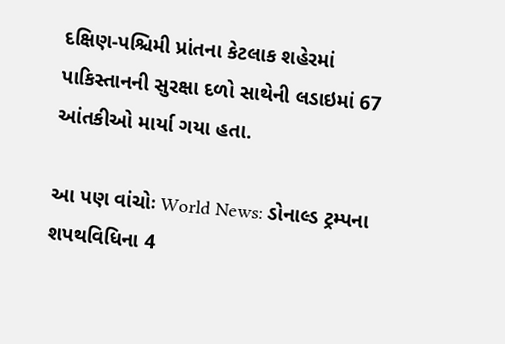દક્ષિણ-પશ્ચિમી પ્રાંતના કેટલાક શહેરમાં પાકિસ્તાનની સુરક્ષા દળો સાથેની લડાઇમાં 67 આંતકીઓ માર્યા ગયા હતા.

આ પણ વાંચોઃ World News: ડોનાલ્ડ ટ્રમ્પના શપથવિધિના 4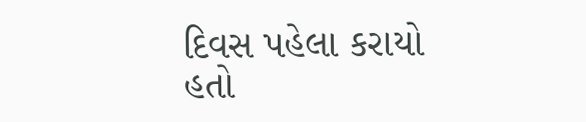દિવસ પહેલા કરાયો હતો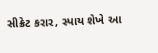સીક્રેટ કરાર, સ્પાય શેખે આ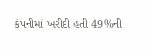કંપનીમાં ખરીદી હતી 49%ની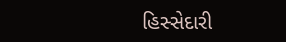હિસ્સેદારી